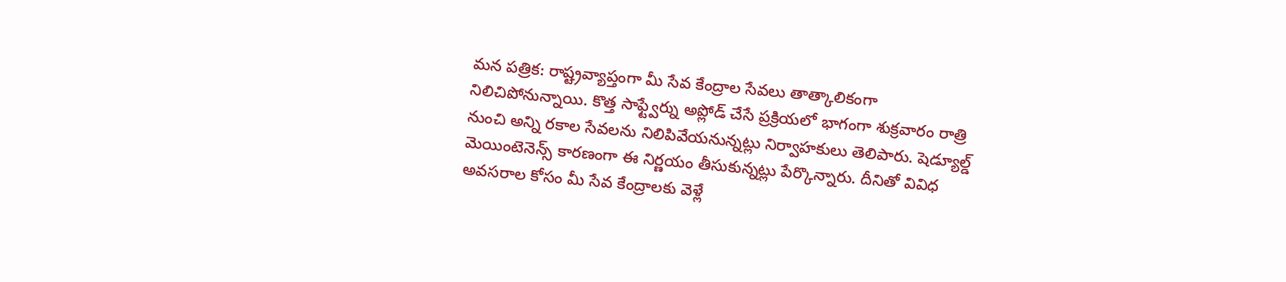మన పత్రిక: రాష్ట్రవ్యాప్తంగా మీ సేవ కేంద్రాల సేవలు తాత్కాలికంగా నిలిచిపోనున్నాయి. కొత్త సాఫ్ట్వేర్ను అప్లోడ్ చేసే ప్రక్రియలో భాగంగా శుక్రవారం రాత్రి నుంచి అన్ని రకాల సేవలను నిలిపివేయనున్నట్లు నిర్వాహకులు తెలిపారు. షెడ్యూల్డ్ మెయింటెనెన్స్ కారణంగా ఈ నిర్ణయం తీసుకున్నట్లు పేర్కొన్నారు. దీనితో వివిధ అవసరాల కోసం మీ సేవ కేంద్రాలకు వెళ్లే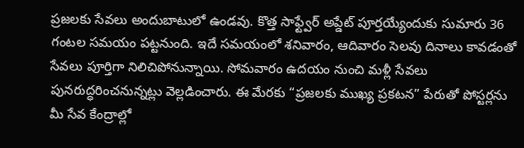ప్రజలకు సేవలు అందుబాటులో ఉండవు. కొత్త సాఫ్ట్వేర్ అప్డేట్ పూర్తయ్యేందుకు సుమారు 36 గంటల సమయం పట్టనుంది. ఇదే సమయంలో శనివారం, ఆదివారం సెలవు దినాలు కావడంతో సేవలు పూర్తిగా నిలిచిపోనున్నాయి. సోమవారం ఉదయం నుంచి మళ్లీ సేవలు పునరుద్ధరించనున్నట్లు వెల్లడించారు. ఈ మేరకు “ప్రజలకు ముఖ్య ప్రకటన” పేరుతో పోస్టర్లను మీ సేవ కేంద్రాల్లో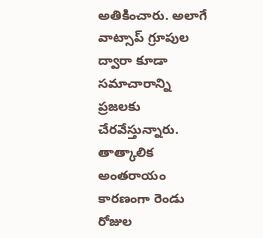అతికించారు. అలాగే వాట్సాప్ గ్రూపుల ద్వారా కూడా సమాచారాన్ని ప్రజలకు చేరవేస్తున్నారు. తాత్కాలిక అంతరాయం కారణంగా రెండు రోజుల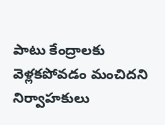పాటు కేంద్రాలకు వెళ్లకపోవడం మంచిదని నిర్వాహకులు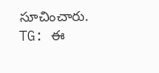సూచించారు.
TG: ఈ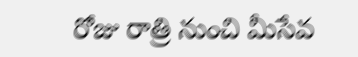రోజు రాత్రి నుంచి మీసేవ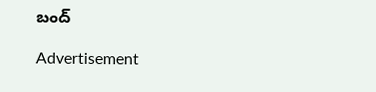బంద్

Advertisement